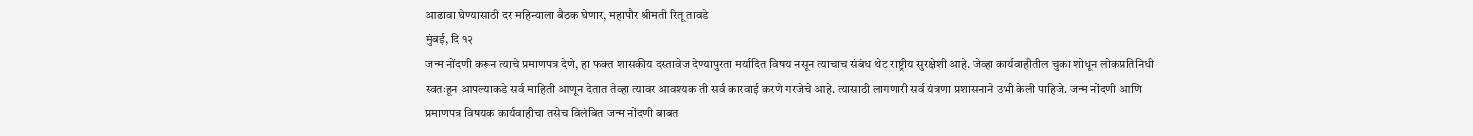आढावा घेण्यासाठी दर महिन्याला बैठक घेणार, महापौर श्रीमती रितू तावडे
मुंबई, दि १२
जन्म नोंदणी करून त्याचे प्रमाणपत्र देणे, हा फक्त शासकीय दस्तावेज देण्यापुरता मर्यादित विषय नसून त्याचाच संबंध थेट राष्ट्रीय सुरक्षेशी आहे. जेव्हा कार्यवाहीतील चुका शोधून लोकप्रतिनिधी स्वतःहून आपल्याकडे सर्व माहिती आणून देतात तेव्हा त्यावर आवश्यक ती सर्व कारवाई करणे गरजेचे आहे. त्यासाठी लागणारी सर्व यंत्रणा प्रशासनाने उभी केली पाहिजे. जन्म नोंदणी आणि प्रमाणपत्र विषयक कार्यवाहीचा तसेच विलंबित जन्म नोंदणी बाबत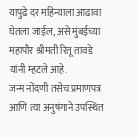यापुढे दर महिन्याला आढावा घेतला जाईल, असे मुंबईच्या महापौर श्रीमती रितू तावडे यांनी म्हटले आहे.
जन्म नोंदणी तसेच प्रमाणपत्र आणि त्या अनुषंगाने उपस्थित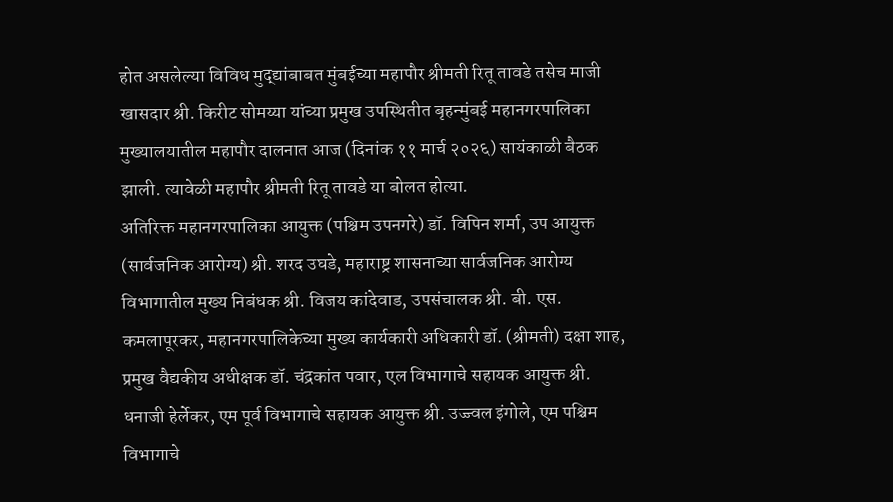होत असलेल्या विविध मुद्द्यांबाबत मुंबईच्या महापौर श्रीमती रितू तावडे तसेच माजी खासदार श्री. किरीट सोमय्या यांच्या प्रमुख उपस्थितीत बृहन्मुंबई महानगरपालिका मुख्यालयातील महापौर दालनात आज (दिनांक ११ मार्च २०२६) सायंकाळी बैठक झाली. त्यावेळी महापौर श्रीमती रितू तावडे या बोलत होत्या.
अतिरिक्त महानगरपालिका आयुक्त (पश्चिम उपनगरे) डॉ. विपिन शर्मा, उप आयुक्त (सार्वजनिक आरोग्य) श्री. शरद उघडे, महाराष्ट्र शासनाच्या सार्वजनिक आरोग्य विभागातील मुख्य निबंधक श्री. विजय कांदेवाड, उपसंचालक श्री. बी. एस. कमलापूरकर, महानगरपालिकेच्या मुख्य कार्यकारी अधिकारी डॉ. (श्रीमती) दक्षा शाह, प्रमुख वैद्यकीय अधीक्षक डॉ. चंद्रकांत पवार, एल विभागाचे सहायक आयुक्त श्री. धनाजी हेर्लेकर, एम पूर्व विभागाचे सहायक आयुक्त श्री. उज्ज्वल इंगोले, एम पश्चिम विभागाचे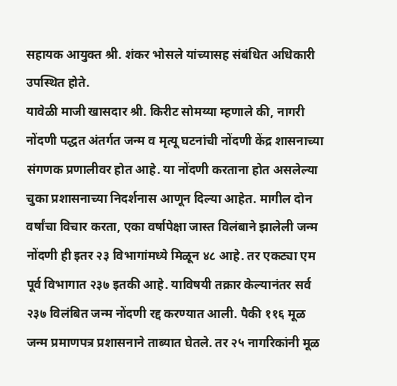सहायक आयुक्त श्री. शंकर भोसले यांच्यासह संबंधित अधिकारी उपस्थित होते.
यावेळी माजी खासदार श्री. किरीट सोमय्या म्हणाले की, नागरी नोंदणी पद्धत अंतर्गत जन्म व मृत्यू घटनांची नोंदणी केंद्र शासनाच्या संगणक प्रणालीवर होत आहे. या नोंदणी करताना होत असलेल्या चुका प्रशासनाच्या निदर्शनास आणून दिल्या आहेत. मागील दोन वर्षांचा विचार करता, एका वर्षापेक्षा जास्त विलंबाने झालेली जन्म नोंदणी ही इतर २३ विभागांमध्ये मिळून ४८ आहे. तर एकट्या एम पूर्व विभागात २३७ इतकी आहे. याविषयी तक्रार केल्यानंतर सर्व २३७ विलंबित जन्म नोंदणी रद्द करण्यात आली. पैकी ११६ मूळ जन्म प्रमाणपत्र प्रशासनाने ताब्यात घेतले. तर २५ नागरिकांनी मूळ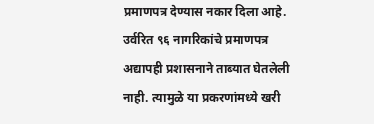प्रमाणपत्र देण्यास नकार दिला आहे. उर्वरित ९६ नागरिकांचे प्रमाणपत्र अद्यापही प्रशासनाने ताब्यात घेतलेली नाही. त्यामुळे या प्रकरणांमध्ये खरी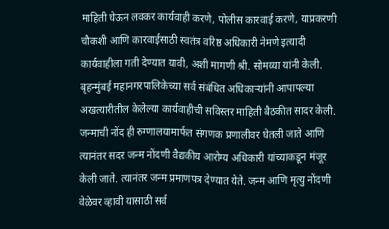माहिती घेऊन लवकर कार्यवाही करणे, पोलीस कारवाई करणे, याप्रकरणी चौकशी आणि कारवाईसाठी स्वतंत्र वरिष्ठ अधिकारी नेमणे इत्यादी कार्यवाहीला गती देण्यात यावी, अशी मागणी श्री. सोमय्या यांनी केली.
बृहन्मुंबई महानगरपालिकेच्या सर्व संबंधित अधिकाऱ्यांनी आपापल्या अखत्यारीतील केलेल्या कार्यवाहीची सविस्तर माहिती बैठकीत सादर केली. जन्माची नोंद ही रुग्णालयामार्फत संगणक प्रणालीवर घेतली जाते आणि त्यानंतर सदर जन्म नोंदणी वैद्यकीय आरोग्य अधिकारी यांच्याकडून मंजूर केली जाते. त्यानंतर जन्म प्रमाणपत्र देण्यात येते. जन्म आणि मृत्यु नोंदणी वेळेवर व्हावी यासाठी सर्व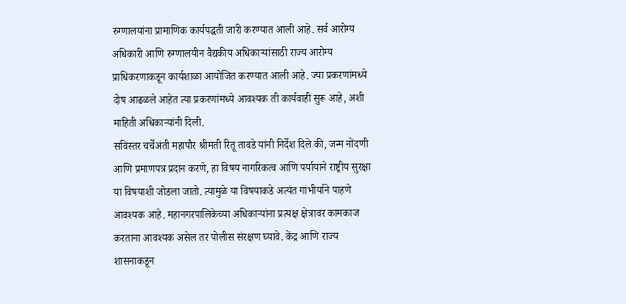रुग्णालयांना प्रामाणिक कार्यपद्धती जारी करण्यात आली आहे. सर्व आरोग्य अधिकारी आणि रुग्णालयीन वैद्यकीय अधिकाऱ्यांसाठी राज्य आरोग्य प्राधिकरणाकडून कार्यशाळा आयोजित करण्यात आली आहे. ज्या प्रकरणांमध्ये दोष आढळले आहेत त्या प्रकरणांमध्ये आवश्यक ती कार्यवाही सुरू आहे, अशी माहिती अधिकाऱ्यांनी दिली.
सविस्तर चर्चेअंती महापौर श्रीमती रितू तावडे यांनी निर्देश दिले की, जन्म नोंदणी आणि प्रमाणपत्र प्रदान करणे, हा विषय नागरिकत्व आणि पर्यायाने राष्ट्रीय सुरक्षा या विषयाशी जोडला जातो. त्यामुळे या विषयाकडे अत्यंत गांभीर्याने पाहणे आवश्यक आहे. महानगरपालिकेच्या अधिकाऱ्यांना प्रत्यक्ष क्षेत्रावर कामकाज करताना आवश्यक असेल तर पोलीस संरक्षण घ्यावे. केंद्र आणि राज्य शासनाकडून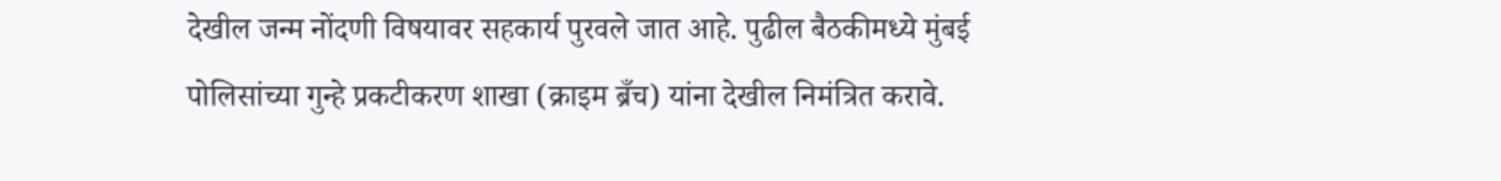देखील जन्म नोंदणी विषयावर सहकार्य पुरवले जात आहे. पुढील बैठकीमध्ये मुंबई पोलिसांच्या गुन्हे प्रकटीकरण शाखा (क्राइम ब्रँच) यांना देखील निमंत्रित करावे.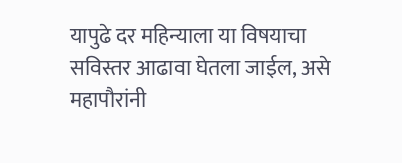यापुढे दर महिन्याला या विषयाचा सविस्तर आढावा घेतला जाईल, असे महापौरांनी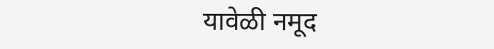यावेळी नमूद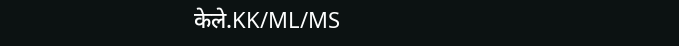केले.KK/ML/MS